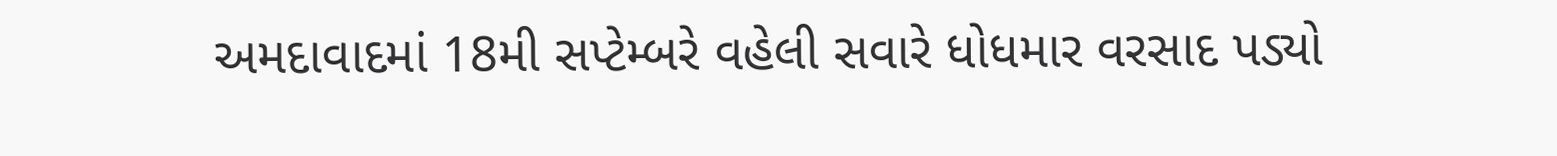અમદાવાદમાં 18મી સપ્ટેમ્બરે વહેલી સવારે ધોધમાર વરસાદ પડ્યો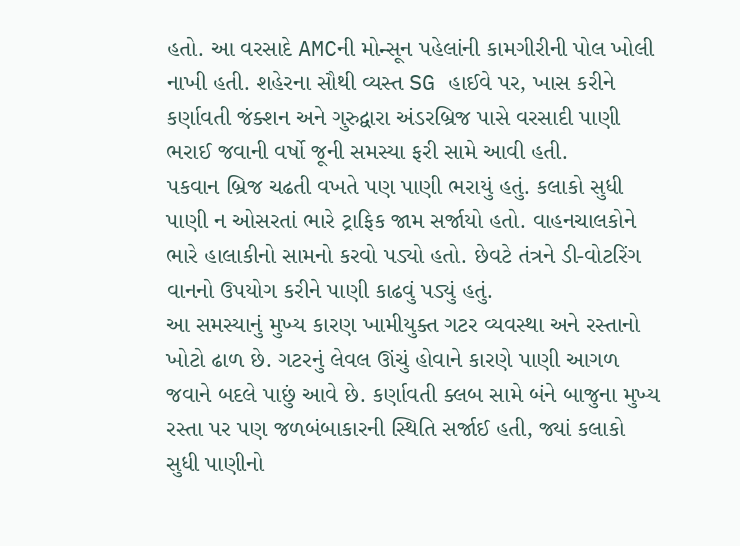હતો. આ વરસાદે AMCની મોન્સૂન પહેલાંની કામગીરીની પોલ ખોલી નાખી હતી. શહેરના સૌથી વ્યસ્ત SG હાઈવે પર, ખાસ કરીને કર્ણાવતી જંક્શન અને ગુરુદ્વારા અંડરબ્રિજ પાસે વરસાદી પાણી ભરાઈ જવાની વર્ષો જૂની સમસ્યા ફરી સામે આવી હતી.
પકવાન બ્રિજ ચઢતી વખતે પણ પાણી ભરાયું હતું. કલાકો સુધી પાણી ન ઓસરતાં ભારે ટ્રાફિક જામ સર્જાયો હતો. વાહનચાલકોને ભારે હાલાકીનો સામનો કરવો પડ્યો હતો. છેવટે તંત્રને ડી-વોટરિંગ વાનનો ઉપયોગ કરીને પાણી કાઢવું પડ્યું હતું.
આ સમસ્યાનું મુખ્ય કારણ ખામીયુક્ત ગટર વ્યવસ્થા અને રસ્તાનો ખોટો ઢાળ છે. ગટરનું લેવલ ઊંચું હોવાને કારણે પાણી આગળ જવાને બદલે પાછું આવે છે. કર્ણાવતી ક્લબ સામે બંને બાજુના મુખ્ય રસ્તા પર પણ જળબંબાકારની સ્થિતિ સર્જાઈ હતી, જ્યાં કલાકો સુધી પાણીનો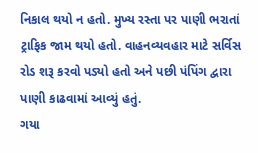નિકાલ થયો ન હતો. મુખ્ય રસ્તા પર પાણી ભરાતાં ટ્રાફિક જામ થયો હતો. વાહનવ્યવહાર માટે સર્વિસ રોડ શરૂ કરવો પડ્યો હતો અને પછી પંપિંગ દ્વારા પાણી કાઢવામાં આવ્યું હતું.
ગયા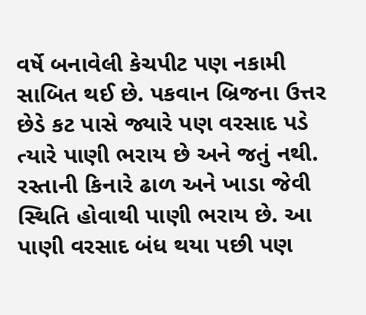વર્ષે બનાવેલી કેચપીટ પણ નકામી સાબિત થઈ છે. પકવાન બ્રિજના ઉત્તર છેડે કટ પાસે જ્યારે પણ વરસાદ પડે ત્યારે પાણી ભરાય છે અને જતું નથી. રસ્તાની કિનારે ઢાળ અને ખાડા જેવી સ્થિતિ હોવાથી પાણી ભરાય છે. આ પાણી વરસાદ બંધ થયા પછી પણ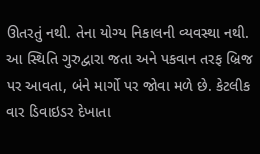ઊતરતું નથી. તેના યોગ્ય નિકાલની વ્યવસ્થા નથી. આ સ્થિતિ ગુરુદ્વારા જતા અને પકવાન તરફ બ્રિજ પર આવતા, બંને માર્ગો પર જોવા મળે છે. કેટલીક વાર ડિવાઇડર દેખાતા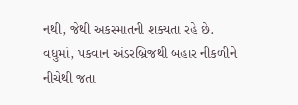નથી, જેથી અકસ્માતની શક્યતા રહે છે.
વધુમાં, પકવાન અંડરબ્રિજથી બહાર નીકળીને નીચેથી જતા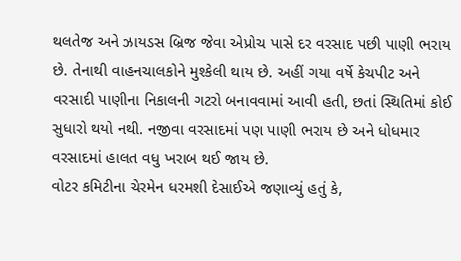થલતેજ અને ઝાયડસ બ્રિજ જેવા એપ્રોચ પાસે દર વરસાદ પછી પાણી ભરાય છે. તેનાથી વાહનચાલકોને મુશ્કેલી થાય છે. અહીં ગયા વર્ષે કેચપીટ અને વરસાદી પાણીના નિકાલની ગટરો બનાવવામાં આવી હતી, છતાં સ્થિતિમાં કોઈ સુધારો થયો નથી. નજીવા વરસાદમાં પણ પાણી ભરાય છે અને ધોધમાર વરસાદમાં હાલત વધુ ખરાબ થઈ જાય છે.
વોટર કમિટીના ચેરમેન ધરમશી દેસાઈએ જણાવ્યું હતું કે,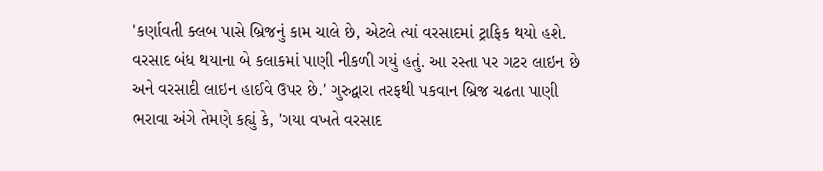'કર્ણાવતી ક્લબ પાસે બ્રિજનું કામ ચાલે છે, એટલે ત્યાં વરસાદમાં ટ્રાફિક થયો હશે. વરસાદ બંધ થયાના બે કલાકમાં પાણી નીકળી ગયું હતું. આ રસ્તા પર ગટર લાઇન છે અને વરસાદી લાઇન હાઈવે ઉપર છે.' ગુરુદ્વારા તરફથી પકવાન બ્રિજ ચઢતા પાણી ભરાવા અંગે તેમણે કહ્યું કે, 'ગયા વખતે વરસાદ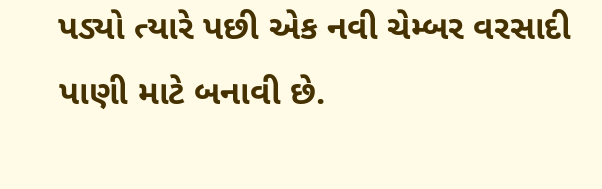પડ્યો ત્યારે પછી એક નવી ચેમ્બર વરસાદી પાણી માટે બનાવી છે.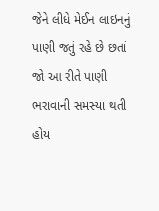જેને લીધે મેઈન લાઇનનું પાણી જતું રહે છે છતાં જો આ રીતે પાણી ભરાવાની સમસ્યા થતી હોય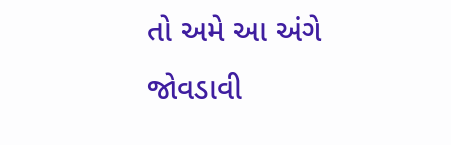તો અમે આ અંગે જોવડાવી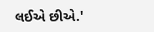લઈએ છીએ.'